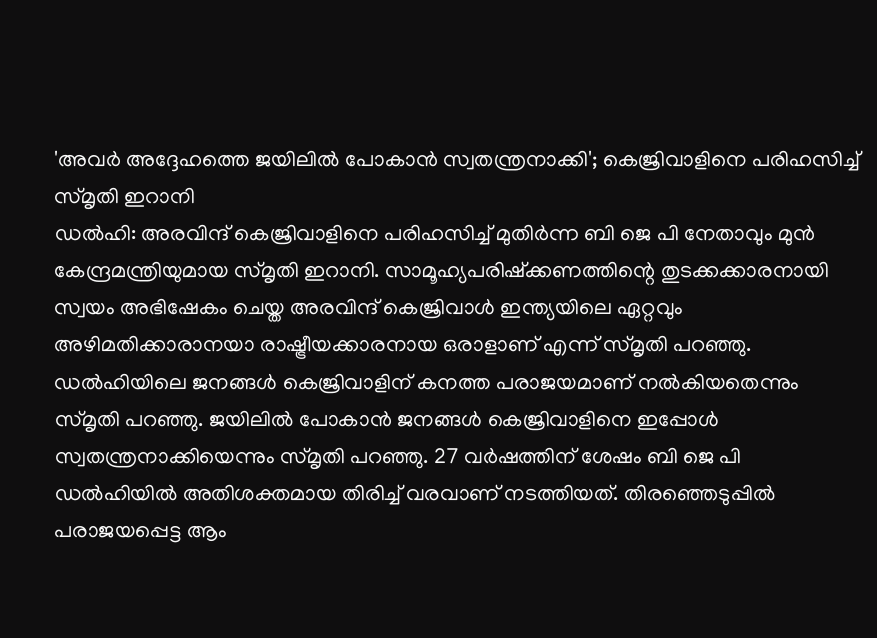'അവർ അദ്ദേഹത്തെ ജയിലിൽ പോകാൻ സ്വതന്ത്രനാക്കി'; കെജ്രിവാളിനെ പരിഹസിച്ച് സ്മൃതി ഇറാനി
ഡൽഹി: അരവിന്ദ് കെജ്രിവാളിനെ പരിഹസിച്ച് മുതിർന്ന ബി ജെ പി നേതാവും മുൻ കേന്ദ്രമന്ത്രിയുമായ സ്മൃതി ഇറാനി. സാമൂഹ്യപരിഷ്ക്കണത്തിന്റെ തുടക്കക്കാരനായി സ്വയം അഭിഷേകം ചെയ്ത അരവിന്ദ് കെജ്രിവാൾ ഇന്ത്യയിലെ ഏറ്റവും അഴിമതിക്കാരാനയാ രാഷ്ട്രീയക്കാരനായ ഒരാളാണ് എന്ന് സ്മൃതി പറഞ്ഞു.
ഡൽഹിയിലെ ജനങ്ങൾ കെജ്രിവാളിന് കനത്ത പരാജയമാണ് നൽകിയതെന്നും സ്മൃതി പറഞ്ഞു. ജയിലിൽ പോകാൻ ജനങ്ങൾ കെജ്രിവാളിനെ ഇപ്പോൾ സ്വതന്ത്രനാക്കിയെന്നും സ്മൃതി പറഞ്ഞു. 27 വർഷത്തിന് ശേഷം ബി ജെ പി ഡൽഹിയിൽ അതിശക്തമായ തിരിച്ച് വരവാണ് നടത്തിയത്. തിരഞ്ഞെടുപ്പിൽ പരാജയപ്പെട്ട ആം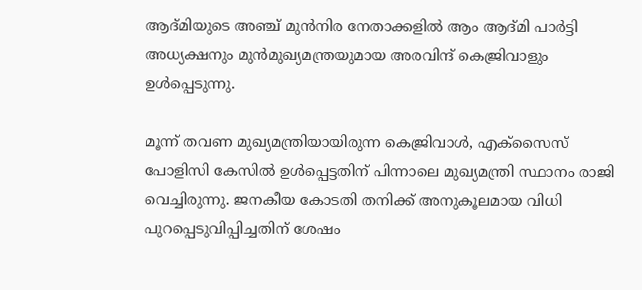ആദ്മിയുടെ അഞ്ച് മുൻനിര നേതാക്കളിൽ ആം ആദ്മി പാർട്ടി അധ്യക്ഷനും മുൻമുഖ്യമന്ത്രയുമായ അരവിന്ദ് കെജ്രിവാളും ഉൾപ്പെടുന്നു.

മൂന്ന് തവണ മുഖ്യമന്ത്രിയായിരുന്ന കെജ്രിവാൾ, എക്സൈസ് പോളിസി കേസിൽ ഉൾപ്പെട്ടതിന് പിന്നാലെ മുഖ്യമന്ത്രി സ്ഥാനം രാജി വെച്ചിരുന്നു. ജനകീയ കോടതി തനിക്ക് അനുകൂലമായ വിധി പുറപ്പെടുവിപ്പിച്ചതിന് ശേഷം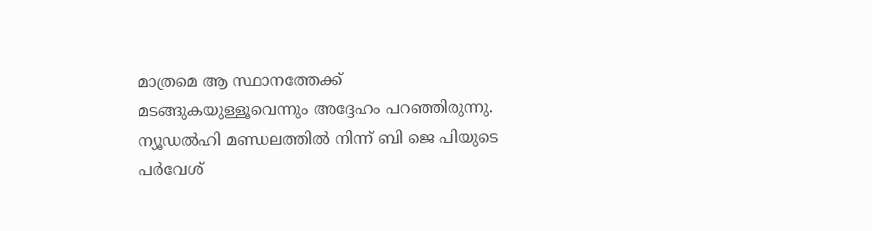മാത്രമെ ആ സ്ഥാനത്തേക്ക് മടങ്ങുകയുള്ളൂവെന്നും അദ്ദേഹം പറഞ്ഞിരുന്നു. ന്യൂഡൽഹി മണ്ഡലത്തിൽ നിന്ന് ബി ജെ പിയുടെ പർവേശ്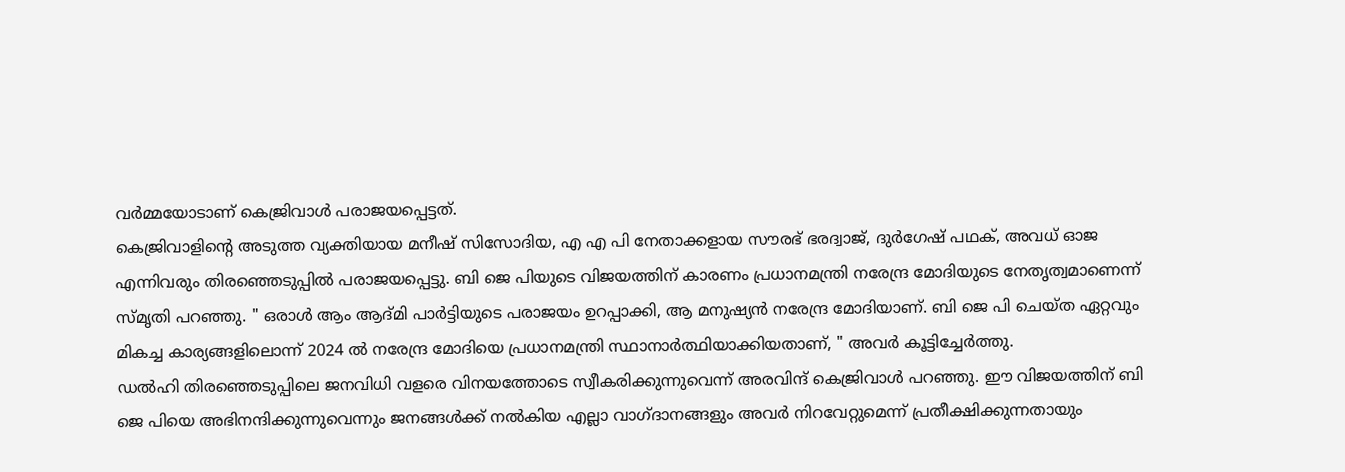വർമ്മയോടാണ് കെജ്രിവാൾ പരാജയപ്പെട്ടത്.
കെജ്രിവാളിന്റെ അടുത്ത വ്യക്തിയായ മനീഷ് സിസോദിയ, എ എ പി നേതാക്കളായ സൗരഭ് ഭരദ്വാജ്, ദുർഗേഷ് പഥക്, അവധ് ഓജ എന്നിവരും തിരഞ്ഞെടുപ്പിൽ പരാജയപ്പെട്ടു. ബി ജെ പിയുടെ വിജയത്തിന് കാരണം പ്രധാനമന്ത്രി നരേന്ദ്ര മോദിയുടെ നേതൃത്വമാണെന്ന് സ്മൃതി പറഞ്ഞു. " ഒരാൾ ആം ആദ്മി പാർട്ടിയുടെ പരാജയം ഉറപ്പാക്കി, ആ മനുഷ്യൻ നരേന്ദ്ര മോദിയാണ്. ബി ജെ പി ചെയ്ത ഏറ്റവും മികച്ച കാര്യങ്ങളിലൊന്ന് 2024 ൽ നരേന്ദ്ര മോദിയെ പ്രധാനമന്ത്രി സ്ഥാനാർത്ഥിയാക്കിയതാണ്, " അവർ കൂട്ടിച്ചേർത്തു.
ഡൽഹി തിരഞ്ഞെടുപ്പിലെ ജനവിധി വളരെ വിനയത്തോടെ സ്വീകരിക്കുന്നുവെന്ന് അരവിന്ദ് കെജ്രിവാൾ പറഞ്ഞു. ഈ വിജയത്തിന് ബി ജെ പിയെ അഭിനന്ദിക്കുന്നുവെന്നും ജനങ്ങൾക്ക് നൽകിയ എല്ലാ വാഗ്ദാനങ്ങളും അവർ നിറവേറ്റുമെന്ന് പ്രതീക്ഷിക്കുന്നതായും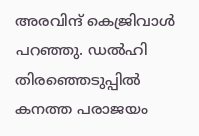അരവിന്ദ് കെജ്രിവാൾ പറഞ്ഞു. ഡൽഹി തിരഞ്ഞെടുപ്പിൽ കനത്ത പരാജയം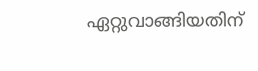ഏറ്റുവാങ്ങിയതിന്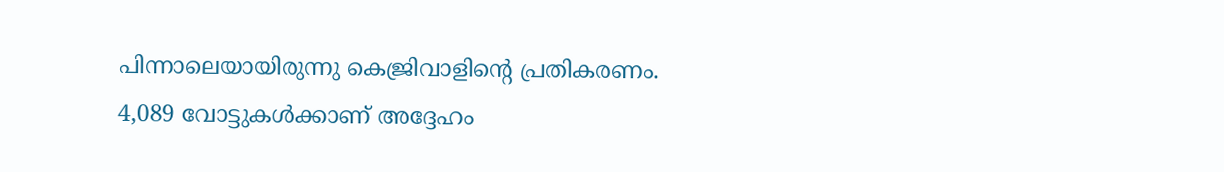പിന്നാലെയായിരുന്നു കെജ്രിവാളിന്റെ പ്രതികരണം. 4,089 വോട്ടുകൾക്കാണ് അദ്ദേഹം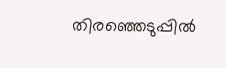തിരഞ്ഞെടുപ്പിൽ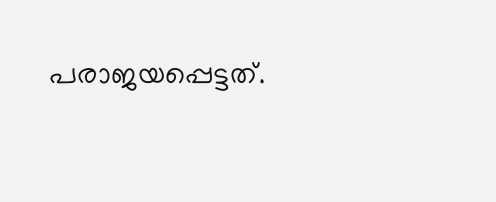പരാജയപ്പെട്ടത്.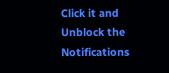Click it and Unblock the Notifications